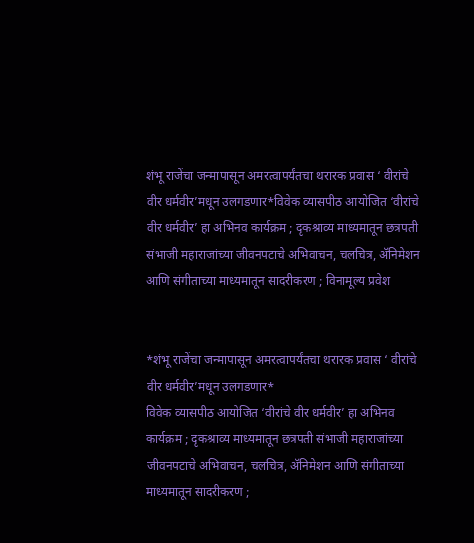शंभू राजेंचा जन्मापासून अमरत्वापर्यंतचा थरारक प्रवास ‘ वीरांचे वीर धर्मवीर’मधून उलगडणार*विवेक व्यासपीठ आयोजित ‘वीरांचे वीर धर्मवीर’ हा अभिनव कार्यक्रम ; दृकश्राव्य माध्यमातून छत्रपती संभाजी महाराजांच्या जीवनपटाचे अभिवाचन, चलचित्र, ॲनिमेशन आणि संगीताच्या माध्यमातून सादरीकरण ; विनामूल्य प्रवेश


*शंभू राजेंचा जन्मापासून अमरत्वापर्यंतचा थरारक प्रवास ‘ वीरांचे वीर धर्मवीर’मधून उलगडणार*
विवेक व्यासपीठ आयोजित ‘वीरांचे वीर धर्मवीर’ हा अभिनव कार्यक्रम ; दृकश्राव्य माध्यमातून छत्रपती संभाजी महाराजांच्या जीवनपटाचे अभिवाचन, चलचित्र, ॲनिमेशन आणि संगीताच्या माध्यमातून सादरीकरण ;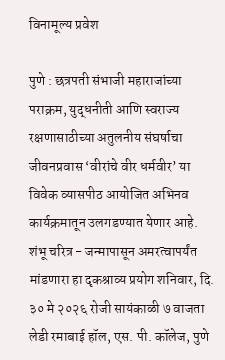विनामूल्य प्रवेश

पुणे : छत्रपती संभाजी महाराजांच्या पराक्रम, युद्धनीती आणि स्वराज्य रक्षणासाठीच्या अतुलनीय संघर्षाचा जीवनप्रवास ‘वीरांचे वीर धर्मवीर’ या विवेक व्यासपीठ आयोजित अभिनव कार्यक्रमातून उलगडण्यात येणार आहे. शंभू चरित्र - जन्मापासून अमरत्वापर्यंत मांडणारा हा दृकश्राव्य प्रयोग शनिवार, दि. ३० मे २०२६ रोजी सायंकाळी ७ वाजता लेडी रमाबाई हॉल, एस. पी. कॉलेज, पुणे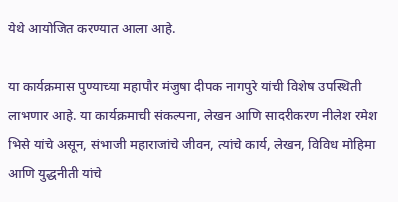येथे आयोजित करण्यात आला आहे.

या कार्यक्रमास पुण्याच्या महापौर मंजुषा दीपक नागपुरे यांची विशेष उपस्थिती लाभणार आहे. या कार्यक्रमाची संकल्पना, लेखन आणि सादरीकरण नीलेश रमेश भिसे यांचे असून, संभाजी महाराजांचे जीवन, त्यांचे कार्य, लेखन, विविध मोहिमा आणि युद्धनीती यांचे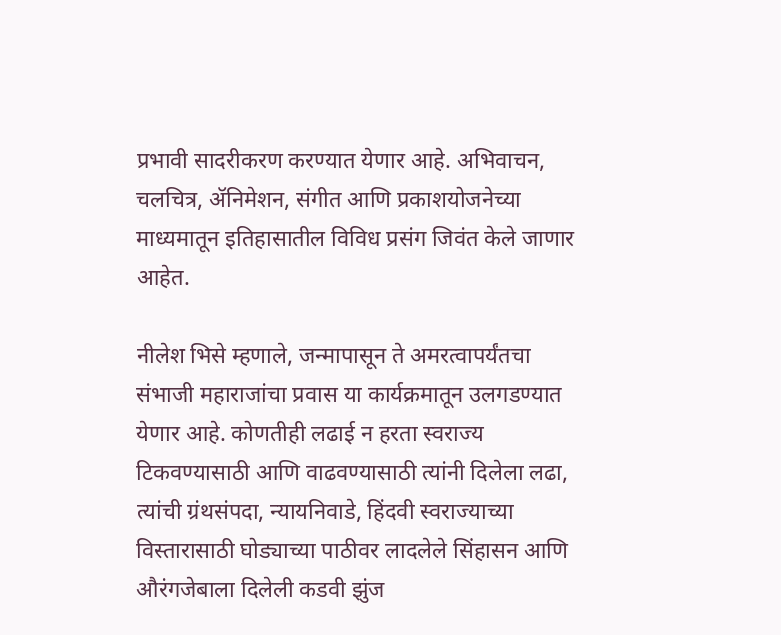प्रभावी सादरीकरण करण्यात येणार आहे. अभिवाचन, चलचित्र, ॲनिमेशन, संगीत आणि प्रकाशयोजनेच्या माध्यमातून इतिहासातील विविध प्रसंग जिवंत केले जाणार आहेत.

नीलेश भिसे म्हणाले, जन्मापासून ते अमरत्वापर्यंतचा संभाजी महाराजांचा प्रवास या कार्यक्रमातून उलगडण्यात येणार आहे. कोणतीही लढाई न हरता स्वराज्य टिकवण्यासाठी आणि वाढवण्यासाठी त्यांनी दिलेला लढा, त्यांची ग्रंथसंपदा, न्यायनिवाडे, हिंदवी स्वराज्याच्या विस्तारासाठी घोड्याच्या पाठीवर लादलेले सिंहासन आणि औरंगजेबाला दिलेली कडवी झुंज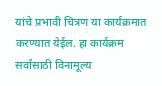यांचे प्रभावी चित्रण या कार्यक्रमात करण्यात येईल. हा कार्यक्रम सर्वांसाठी विनामूल्य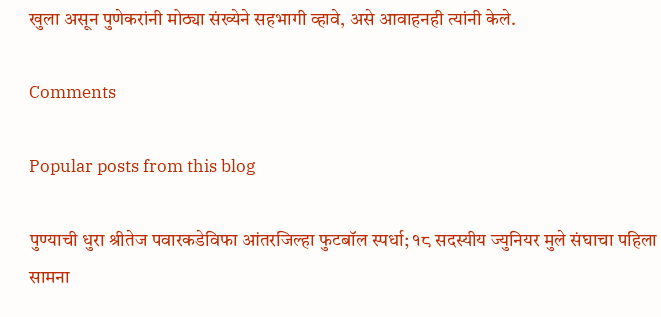खुला असून पुणेकरांनी मोठ्या संख्येने सहभागी व्हावे, असे आवाहनही त्यांनी केले.

Comments

Popular posts from this blog

पुण्याची धुरा श्रीतेज पवारकडेविफा आंतरजिल्हा फुटबॉल स्पर्धा; १८ सदस्यीय ज्युनियर मुले संघाचा पहिला सामना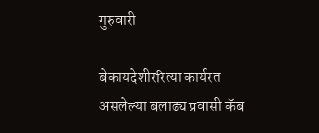गुरुवारी

बेकायदेशीररित्या कार्यरत असलेल्या बलाढ्य प्रवासी कॅब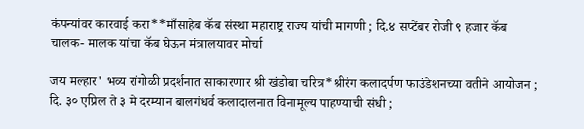कंपन्यांवर कारवाई करा**माँसाहेब कॅब संस्था महाराष्ट्र राज्य यांची मागणी ; दि.४ सप्टेंबर रोजी ९ हजार कॅब चालक- मालक यांचा कॅब घेऊन मंत्रालयावर मोर्चा

जय मल्हार' भव्य रांगोळी प्रदर्शनात साकारणार श्री खंडोबा चरित्र*श्रीरंग कलादर्पण फाउंडेशनच्या वतीने आयोजन ; दि. ३० एप्रिल ते ३ मे दरम्यान बालगंधर्व कलादालनात विनामूल्य पाहण्याची संधी ;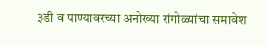३डी व पाण्यावरच्या अनोख्या रांगोळ्यांचा समावेश